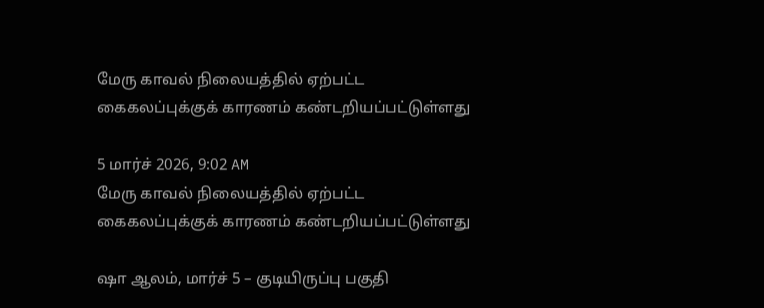மேரு காவல் நிலையத்தில் ஏற்பட்ட கைகலப்புக்குக் காரணம் கண்டறியப்பட்டுள்ளது

5 மார்ச் 2026, 9:02 AM
மேரு காவல் நிலையத்தில் ஏற்பட்ட கைகலப்புக்குக் காரணம் கண்டறியப்பட்டுள்ளது

ஷா ஆலம், மார்ச் 5 – குடியிருப்பு பகுதி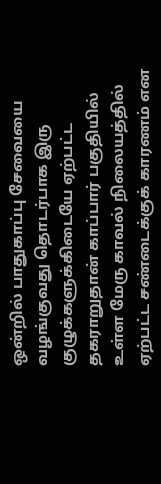ஒன்றில் பாதுகாப்பு சேவையை வழங்குவது தொடர்பாக இரு குழுக்களுக்கிடையே ஏற்பட்ட தகராறுதான் காப்பார் பகுதியில் உள்ள மேரு காவல் நிலையத்தில் ஏற்பட்ட சண்டைக்குக் காரணம் என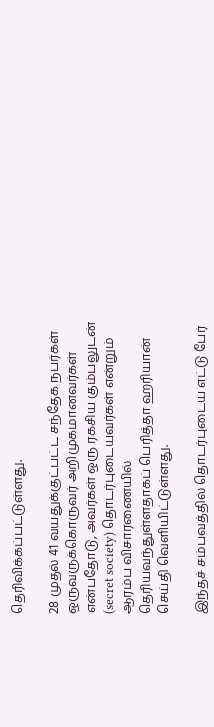தெரிவிக்கப்பட்டுள்ளது.

28 முதல் 41 வயதுக்குட்பட்ட சந்தேக நபர்கள் ஒருவருக்கொருவர் அறிமுகமானவர்கள் என்பதோடு, அவர்கள் ஒரு ரகசிய கும்பலுடன் (secret society) தொடர்புடையவர்கள் என்றும் ஆரம்ப விசாரணையில் தெரியவந்துள்ளதாகப் பெரித்தா ஹரியான் செய்தி வெளியிட்டுள்ளது.

இந்தச் சம்பவத்தில் தொடர்புடைய எட்டு பேர்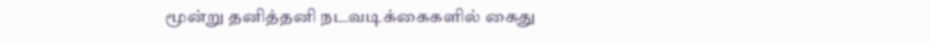மூன்று தனித்தனி நடவடிக்கைகளில் கைது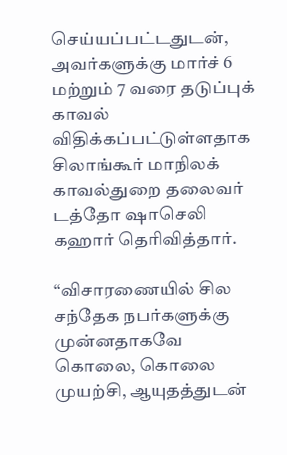செய்யப்பட்டதுடன், அவர்களுக்கு மார்ச் 6 மற்றும் 7 வரை தடுப்புக் காவல் விதிக்கப்பட்டுள்ளதாக சிலாங்கூர் மாநிலக் காவல்துறை தலைவர் டத்தோ ஷாசெலி கஹார் தெரிவித்தார்.

“விசாரணையில் சில சந்தேக நபர்களுக்கு முன்னதாகவே கொலை, கொலை முயற்சி, ஆயுதத்துடன்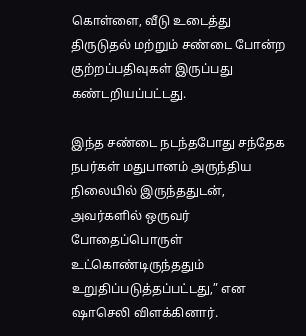கொள்ளை, வீடு உடைத்து திருடுதல் மற்றும் சண்டை போன்ற குற்றப்பதிவுகள் இருப்பது கண்டறியப்பட்டது.

இந்த சண்டை நடந்தபோது சந்தேக நபர்கள் மதுபானம் அருந்திய நிலையில் இருந்ததுடன், அவர்களில் ஒருவர் போதைப்பொருள் உட்கொண்டிருந்ததும் உறுதிப்படுத்தப்பட்டது,” என ஷாசெலி விளக்கினார்.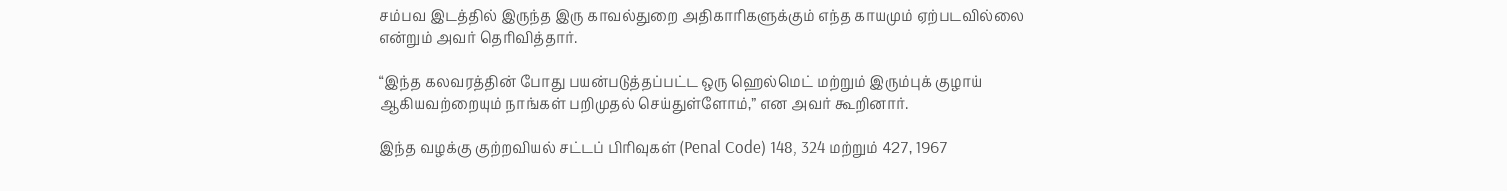சம்பவ இடத்தில் இருந்த இரு காவல்துறை அதிகாரிகளுக்கும் எந்த காயமும் ஏற்படவில்லை என்றும் அவர் தெரிவித்தார்.

“இந்த கலவரத்தின் போது பயன்படுத்தப்பட்ட ஒரு ஹெல்மெட் மற்றும் இரும்புக் குழாய் ஆகியவற்றையும் நாங்கள் பறிமுதல் செய்துள்ளோம்,” என அவர் கூறினார்.

இந்த வழக்கு குற்றவியல் சட்டப் பிரிவுகள் (Penal Code) 148, 324 மற்றும் 427, 1967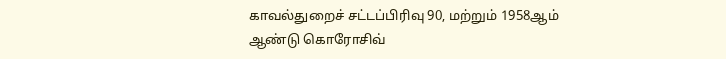காவல்துறைச் சட்டப்பிரிவு 90, மற்றும் 1958ஆம் ஆண்டு கொரோசிவ்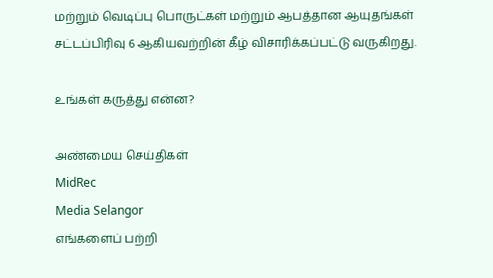மற்றும் வெடிப்பு பொருட்கள் மற்றும் ஆபத்தான ஆயுதங்கள் சட்டப்பிரிவு 6 ஆகியவற்றின் கீழ் விசாரிக்கப்பட்டு வருகிறது.

உங்கள் கருத்து என்ன?

அண்மைய செய்திகள்
MidRec
Media Selangor
எங்களைப் பற்றி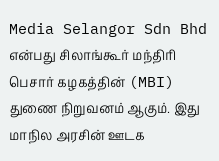Media Selangor Sdn Bhd என்பது சிலாங்கூர் மந்திரி பெசார் கழகத்தின் (MBI) துணை நிறுவனம் ஆகும். இது மாநில அரசின் ஊடக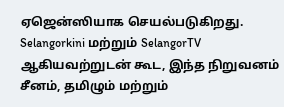ஏஜென்ஸியாக செயல்படுகிறது. Selangorkini மற்றும் SelangorTV ஆகியவற்றுடன் கூட, இந்த நிறுவனம் சீனம், தமிழும் மற்றும்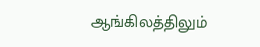ஆங்கிலத்திலும்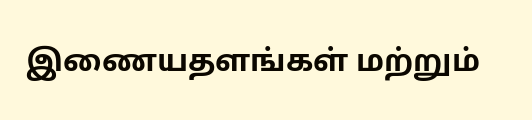இணையதளங்கள் மற்றும்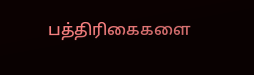பத்திரிகைகளை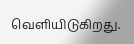வெளியிடுகிறது.